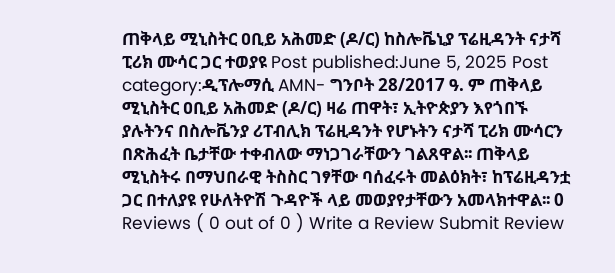ጠቅላይ ሚኒስትር ዐቢይ አሕመድ (ዶ/ር) ከስሎቬኒያ ፕሬዚዳንት ናታሻ ፒሪክ ሙሳር ጋር ተወያዩ Post published:June 5, 2025 Post category:ዲፕሎማሲ AMN- ግንቦት 28/2017 ዓ. ም ጠቅላይ ሚኒስትር ዐቢይ አሕመድ (ዶ/ር) ዛሬ ጠዋት፣ ኢትዮጵያን እየጎበኙ ያሉትንና በስሎቬንያ ሪፐብሊክ ፕሬዚዳንት የሆኑትን ናታሻ ፒሪክ ሙሳርን በጽሕፈት ቤታቸው ተቀብለው ማነጋገራቸውን ገልጸዋል፡፡ ጠቅላይ ሚኒስትሩ በማህበራዊ ትስስር ገፃቸው ባሰፈሩት መልዕክት፣ ከፕሬዚዳንቷ ጋር በተለያዩ የሁለትዮሽ ጉዳዮች ላይ መወያየታቸውን አመላክተዋል፡፡ 0 Reviews ( 0 out of 0 ) Write a Review Submit Review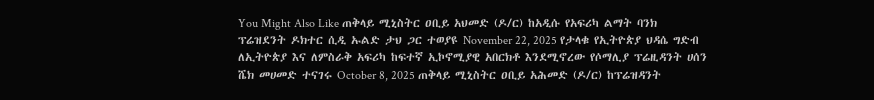You Might Also Like ጠቅላይ ሚኒስትር ዐቢይ አህመድ (ዶ/ር) ከአዲሱ የአፍሪካ ልማት ባንክ ፕሬዝደንት ዶክተር ሲዲ ኡልድ ታህ ጋር ተወያዩ November 22, 2025 የታላቁ የኢትዮጵያ ህዳሴ ግድብ ለኢትዮጵያ እና ለምስራቅ አፍሪካ ከፍተኛ ኢኮኖሚያዊ አበርክቶ እንደሚኖረው የሶማሊያ ፕሬዚዳንት ሀሰን ሼክ መሀመድ ተናገሩ October 8, 2025 ጠቅላይ ሚኒስትር ዐቢይ አሕመድ (ዶ/ር) ከፕሬዝዳንት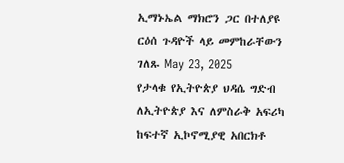ኢማኑኤል ማክሮን ጋር በተለያዩ ርዕሰ ጉዳዮች ላይ መምከራቸውን ገለጹ May 23, 2025
የታላቁ የኢትዮጵያ ህዳሴ ግድብ ለኢትዮጵያ እና ለምስራቅ አፍሪካ ከፍተኛ ኢኮኖሚያዊ አበርክቶ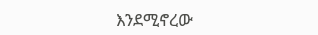እንደሚኖረው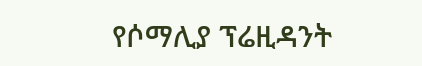የሶማሊያ ፕሬዚዳንት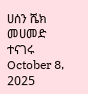ሀሰን ሼክ መሀመድ ተናገሩ October 8, 2025